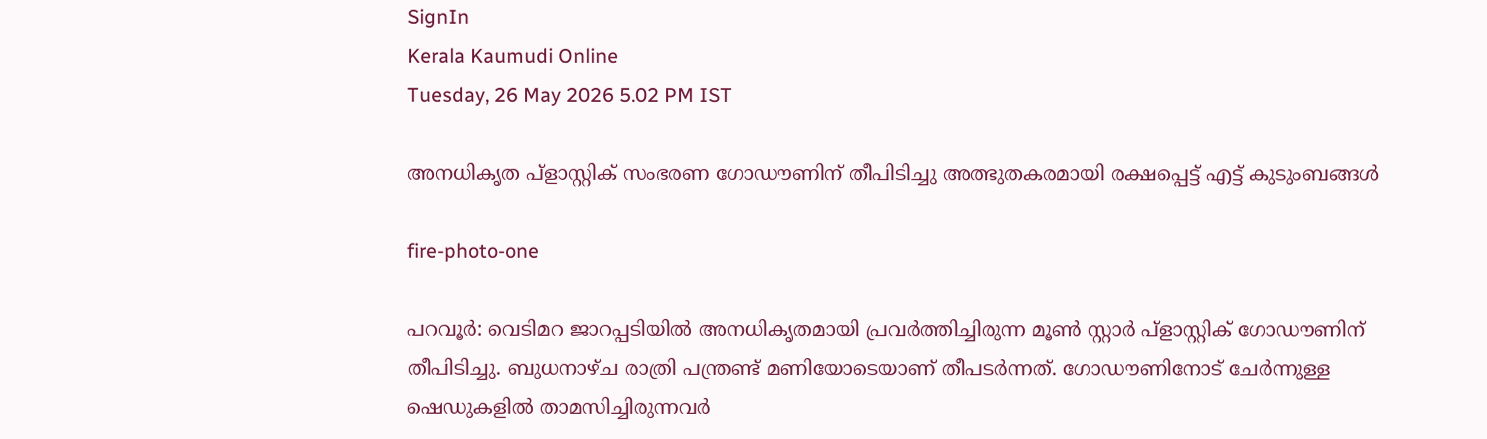SignIn
Kerala Kaumudi Online
Tuesday, 26 May 2026 5.02 PM IST

അനധികൃത പ്ളാസ്റ്റിക് സംഭരണ ഗോഡൗണിന് തീപിടിച്ചു അത്ഭുതകരമായി രക്ഷപ്പെട്ട് എട്ട് കുടുംബങ്ങൾ

fire-photo-one

പറവൂർ: വെടിമറ ജാറപ്പടിയിൽ അനധികൃതമായി പ്രവർത്തിച്ചിരുന്ന മൂൺ സ്റ്റാ‌ർ പ്ളാസ്റ്റിക് ഗോഡൗണിന് തീപിടിച്ചു. ബുധനാഴ്ച രാത്രി പന്ത്രണ്ട് മണിയോടെയാണ് തീപടർന്നത്. ഗോഡൗണിനോട് ചേർന്നുള്ള ഷെഡുകളിൽ താമസിച്ചിരുന്നവ‌ർ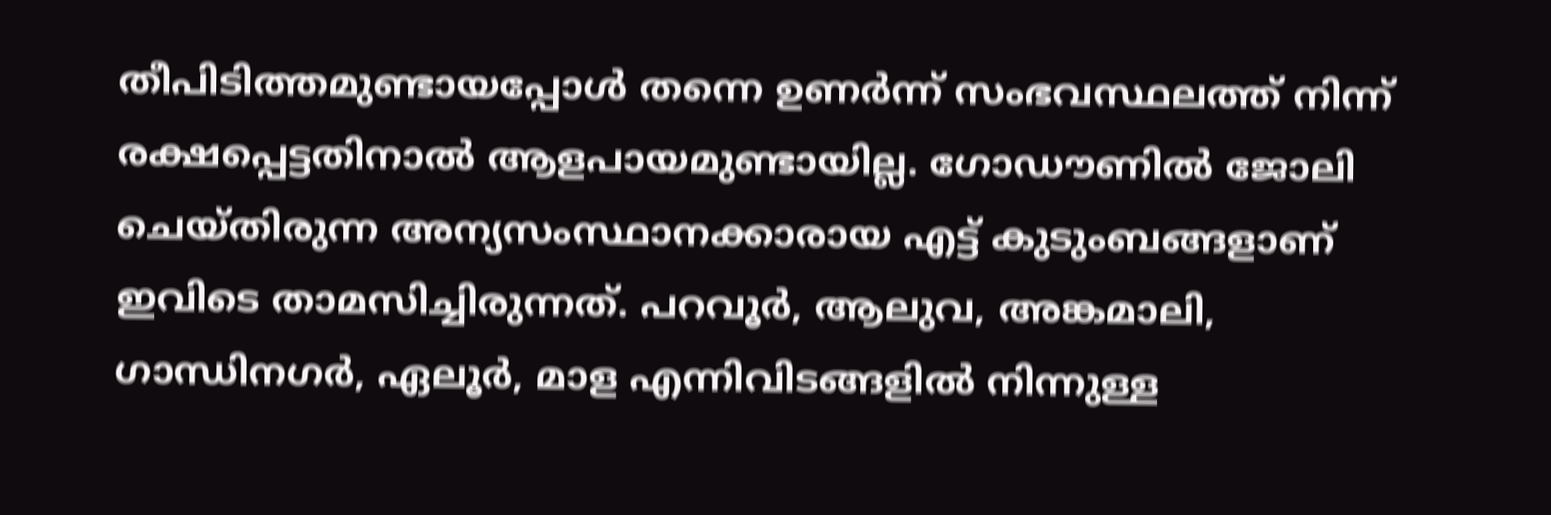തീപിടിത്തമുണ്ടായപ്പോൾ തന്നെ ഉണർന്ന് സംഭവസ്ഥലത്ത് നിന്ന് രക്ഷപ്പെട്ടതിനാൽ ആളപായമുണ്ടായില്ല. ഗോഡൗണിൽ ജോലി ചെയ്തിരുന്ന അന്യസംസ്ഥാനക്കാരായ എട്ട് കുടുംബങ്ങളാണ് ഇവിടെ താമസിച്ചിരുന്നത്. പറവൂർ, ആലുവ, അങ്കമാലി, ഗാന്ധിനഗർ, ഏലൂർ, മാള എന്നിവിടങ്ങളിൽ നിന്നുള്ള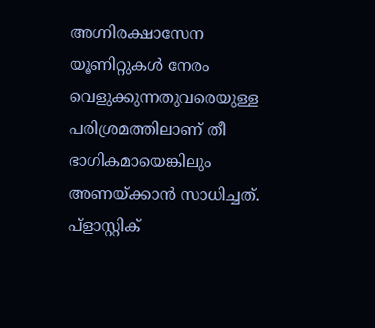അഗ്നിരക്ഷാസേന യൂണിറ്റുകൾ നേരം വെളുക്കുന്നതുവരെയുള്ള പരിശ്രമത്തിലാണ് തീ ഭാഗികമായെങ്കിലും അണയ്ക്കാൻ സാധിച്ചത്. പ്ളാസ്റ്റിക്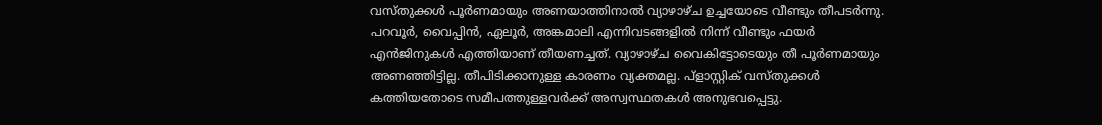വസ്തുക്കൾ പൂർണമായും അണയാത്തിനാൽ വ്യാഴാഴ്ച ഉച്ചയോടെ വീണ്ടും തീപടർന്നു. പറവൂർ, വൈപ്പിൻ, ഏലൂർ, അങ്കമാലി എന്നിവടങ്ങളിൽ നിന്ന് വീണ്ടും ഫയർ എൻജിനുകൾ എത്തിയാണ് തീയണച്ചത്. വ്യാഴാഴ്ച വൈകിട്ടോടെയും തീ പൂർണമായും അണഞ്ഞിട്ടില്ല. തീപിടിക്കാനുള്ള കാരണം വ്യക്തമല്ല. പ്ളാസ്റ്റിക് വസ്തുക്കൾ കത്തിയതോടെ സമീപത്തുള്ളവർക്ക് അസ്വസ്ഥതകൾ അനുഭവപ്പെട്ടു.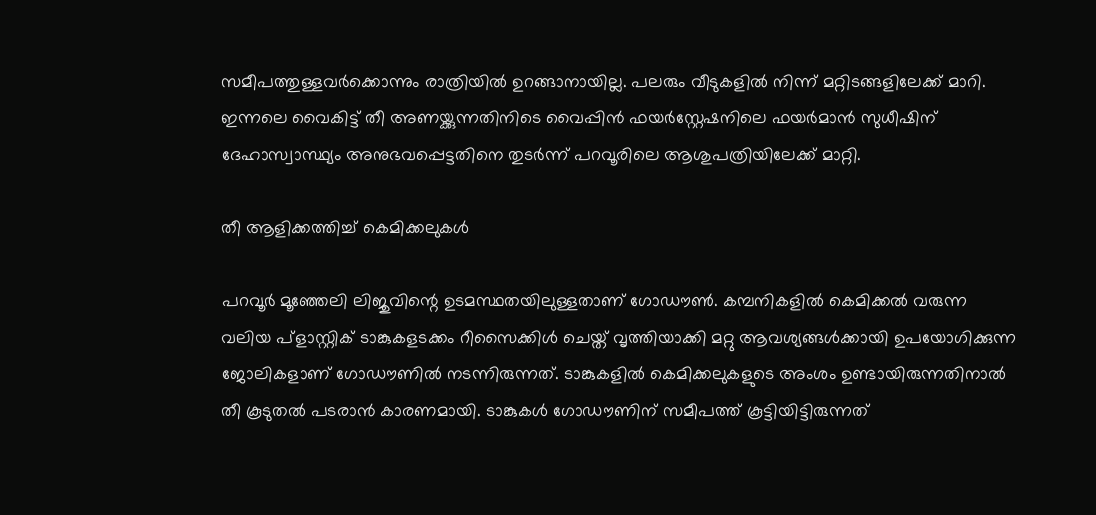സമീപത്തുള്ളവർക്കൊന്നും രാത്രിയിൽ ഉറങ്ങാനായില്ല. പലരും വീടുകളിൽ നിന്ന് മറ്റിടങ്ങളിലേക്ക് മാറി. ഇന്നലെ വൈകിട്ട് തീ അണയ്ക്കുന്നതിനിടെ വൈപ്പിൻ ഫയർസ്റ്റേഷനിലെ ഫയർമാൻ സുധീഷിന് ദേഹാസ്വാസ്ഥ്യം അനുഭവപ്പെട്ടതിനെ തുടർന്ന് പറവൂരിലെ ആശുപത്രിയിലേക്ക് മാറ്റി.

തീ ആളിക്കത്തിച്ച് കെമിക്കലുകൾ

പറവൂർ മൂഞ്ഞേലി ലിജുവിന്റെ ഉടമസ്ഥതയിലുള്ളതാണ് ഗോഡൗൺ. കമ്പനികളിൽ കെമിക്കൽ വരുന്ന വലിയ പ്ളാസ്റ്റിക് ടാങ്കുകളടക്കം റീസൈക്കിൾ ചെയ്ത് വൃത്തിയാക്കി മറ്റു ആവശ്യങ്ങൾക്കായി ഉപയോഗിക്കുന്ന ജോലികളാണ് ഗോഡൗണിൽ നടന്നിരുന്നത്. ടാങ്കുകളിൽ കെമിക്കലുകളുടെ അംശം ഉണ്ടായിരുന്നതിനാൽ തീ കൂടുതൽ പടരാൻ കാരണമായി. ടാങ്കുകൾ ഗോഡൗണിന് സമീപത്ത് കൂട്ടിയിട്ടിരുന്നത്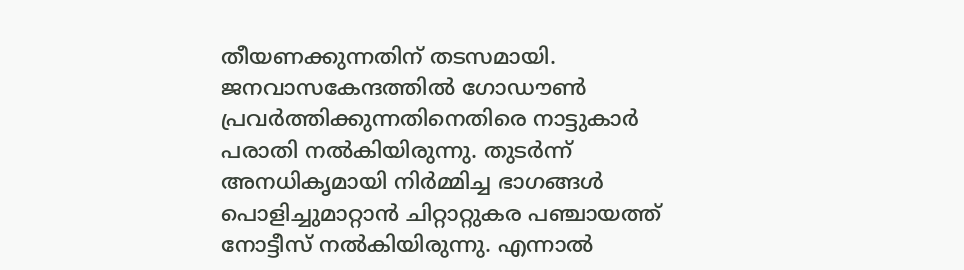തീയണക്കുന്നതിന് തടസമായി. ജനവാസകേന്ദത്തിൽ ഗോഡൗൺ പ്രവർത്തിക്കുന്നതിനെതിരെ നാട്ടുകാർ പരാതി നൽകിയിരുന്നു. തുടർന്ന് അനധികൃമായി നിർമ്മിച്ച ഭാഗങ്ങൾ പൊളിച്ചുമാറ്റാൻ ചിറ്റാറ്റുകര പഞ്ചായത്ത് നോട്ടീസ് നൽകിയിരുന്നു. എന്നാൽ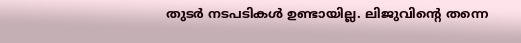തുടർ നടപടികൾ ഉണ്ടായില്ല. ലിജുവിന്റെ തന്നെ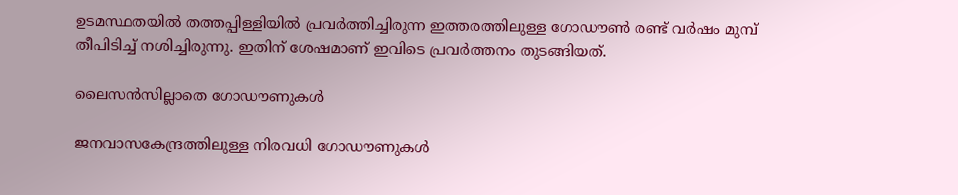ഉടമസ്ഥതയിൽ തത്തപ്പിള്ളിയിൽ പ്രവർത്തിച്ചിരുന്ന ഇത്തരത്തിലുള്ള ഗോഡൗൺ രണ്ട് വർഷം മുമ്പ് തീപിടിച്ച് നശിച്ചിരുന്നു. ഇതിന് ശേഷമാണ് ഇവിടെ പ്രവർത്തനം തുടങ്ങിയത്.

ലൈസൻസില്ലാതെ ഗോഡൗണുകൾ

ജനവാസകേന്ദ്രത്തിലുള്ള നിരവധി ഗോഡൗണുകൾ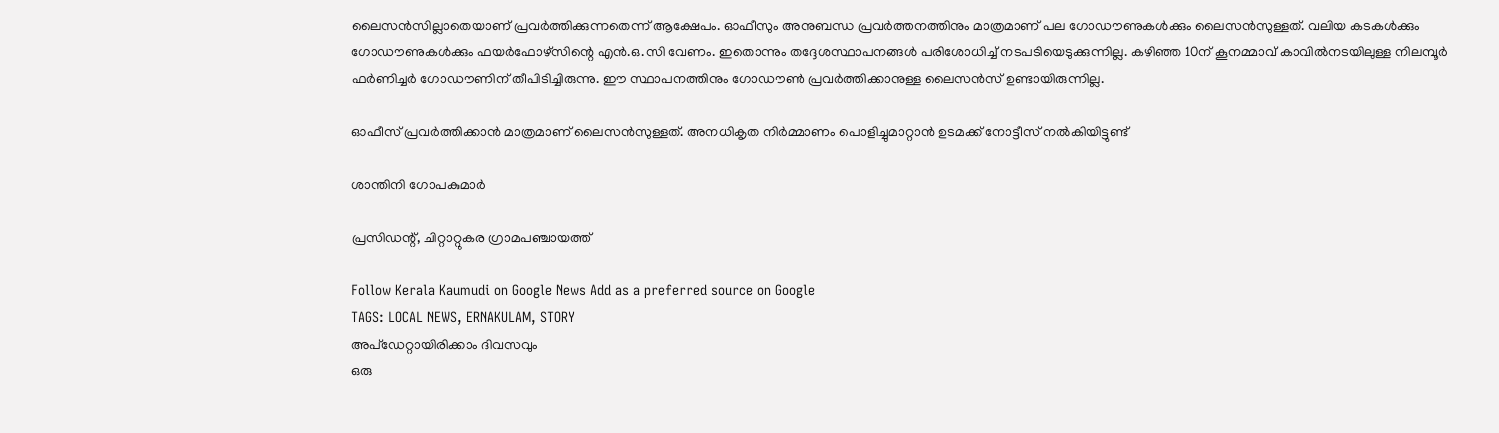ലൈസൻസില്ലാതെയാണ് പ്രവർത്തിക്കുന്നതെന്ന് ആക്ഷേപം. ഓഫീസും അനുബന്ധ പ്രവർത്തനത്തിനും മാത്രമാണ് പല ഗോഡൗണുകൾക്കും ലൈസൻസുള്ളത്. വലിയ കടകൾക്കും ഗോഡൗണുകൾക്കും ഫയർഫോഴ്സിന്റെ എൻ.ഒ.സി വേണം. ഇതൊന്നും തദ്ദേശസ്ഥാപനങ്ങൾ പരിശോധിച്ച് നടപടിയെടുക്കുന്നില്ല. കഴിഞ്ഞ 10ന് കൂനമ്മാവ് കാവിൽനടയിലുള്ള നിലമ്പൂർ ഫർണിച്ചർ ഗോഡൗണിന് തീപിടിച്ചിരുന്നു. ഈ സ്ഥാപനത്തിനും ഗോഡൗൺ പ്രവർത്തിക്കാനുള്ള ലൈസൻസ് ഉണ്ടായിരുന്നില്ല.

ഓഫീസ് പ്രവർത്തിക്കാൻ മാത്രമാണ് ലൈസൻസുള്ളത്. അനധികൃത നിർമ്മാണം പൊളിച്ചുമാറ്റാൻ ഉടമക്ക് നോട്ടീസ് നൽകിയിട്ടുണ്ട്

ശാന്തിനി ഗോപകുമാർ

പ്രസിഡന്റ്, ചിറ്റാറ്റുകര ഗ്രാമപഞ്ചായത്ത്

Follow Kerala Kaumudi on Google News Add as a preferred source on Google
TAGS: LOCAL NEWS, ERNAKULAM, STORY
അപ്ഡേറ്റായിരിക്കാം ദിവസവും
ഒരു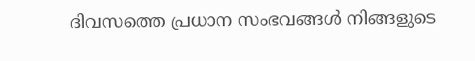ദിവസത്തെ പ്രധാന സംഭവങ്ങൾ നിങ്ങളുടെ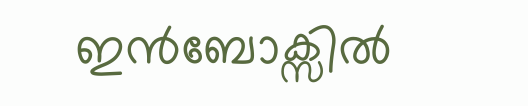ഇൻബോക്സിൽ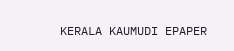KERALA KAUMUDI EPAPER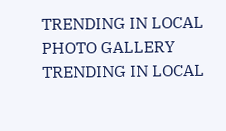TRENDING IN LOCAL
PHOTO GALLERY
TRENDING IN LOCAL